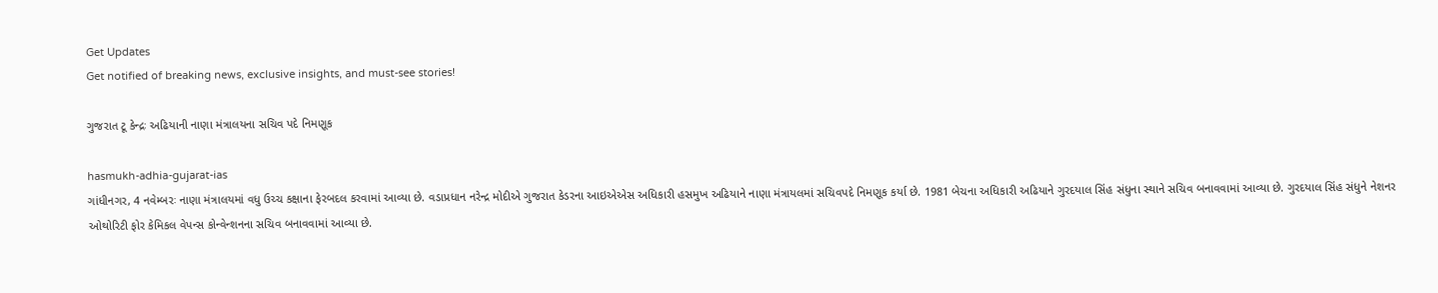Get Updates
Get notified of breaking news, exclusive insights, and must-see stories!

ગુજરાત ટૂ કેન્દ્રઃ અઢિયાની નાણા મંત્રાલયના સચિવ પદે નિમણૂક

hasmukh-adhia-gujarat-ias
ગાંધીનગર, 4 નવેમ્બરઃ નાણા મંત્રાલયમાં વધુ ઉચ્ચ કક્ષાના ફેરબદલ કરવામાં આવ્યા છે. વડાપ્રધાન નરેન્દ્ર મોદીએ ગુજરાત કેડરના આઇએએસ અધિકારી હસમુખ અઢિયાને નાણા મંત્રાયલમાં સચિવપદે નિમણૂક કર્યા છે. 1981 બેચના અધિકારી અઢિયાને ગુરદયાલ સિંહ સંધુના સ્થાને સચિવ બનાવવામાં આવ્યા છે. ગુરદયાલ સિંહ સંધુને નેશનર ઓથોરિટી ફોર કેમિકલ વેપન્સ કોન્વેન્શનના સચિવ બનાવવામાં આવ્યા છે.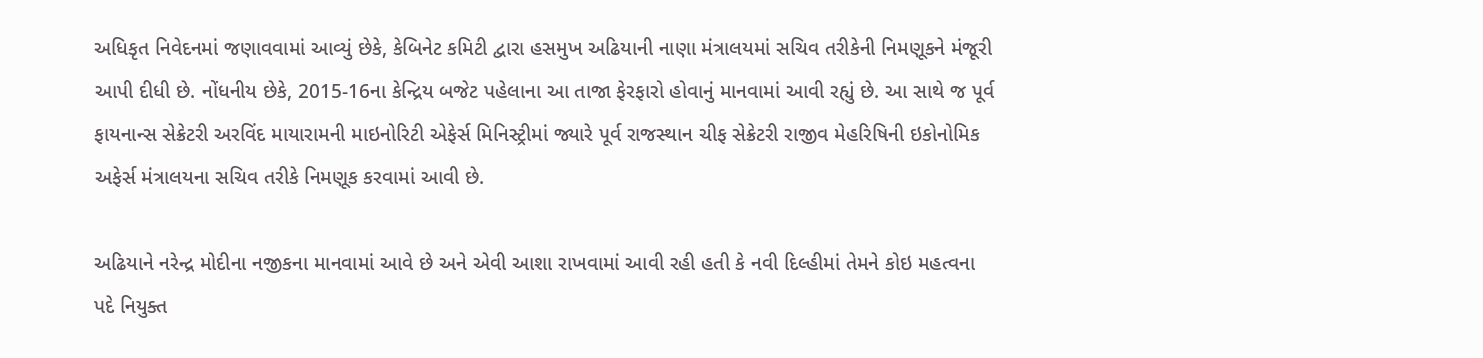અધિકૃત નિવેદનમાં જણાવવામાં આવ્યું છેકે, કેબિનેટ કમિટી દ્વારા હસમુખ અઢિયાની નાણા મંત્રાલયમાં સચિવ તરીકેની નિમણૂકને મંજૂરી આપી દીધી છે. નોંધનીય છેકે, 2015-16ના કેન્દ્રિય બજેટ પહેલાના આ તાજા ફેરફારો હોવાનું માનવામાં આવી રહ્યું છે. આ સાથે જ પૂર્વ ફાયનાન્સ સેક્રેટરી અરવિંદ માયારામની માઇનોરિટી એફેર્સ મિનિસ્ટ્રીમાં જ્યારે પૂર્વ રાજસ્થાન ચીફ સેક્રેટરી રાજીવ મેહરિષિની ઇકોનોમિક અફેર્સ મંત્રાલયના સચિવ તરીકે નિમણૂક કરવામાં આવી છે.

અઢિયાને નરેન્દ્ર મોદીના નજીકના માનવામાં આવે છે અને એવી આશા રાખવામાં આવી રહી હતી કે નવી દિલ્હીમાં તેમને કોઇ મહત્વના પદે નિયુક્ત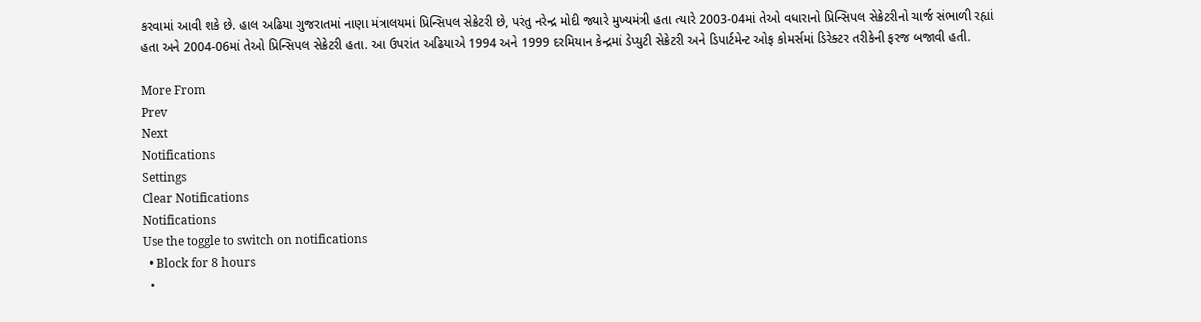કરવામાં આવી શકે છે. હાલ અઢિયા ગુજરાતમાં નાણા મંત્રાલયમાં પ્રિન્સિપલ સેક્રેટરી છે, પરંતુ નરેન્દ્ર મોદી જ્યારે મુખ્યમંત્રી હતા ત્યારે 2003-04માં તેઓ વધારાનો પ્રિન્સિપલ સેક્રેટરીનો ચાર્જ સંભાળી રહ્યાં હતા અને 2004-06માં તેઓ પ્રિન્સિપલ સેક્રેટરી હતા. આ ઉપરાંત અઢિયાએ 1994 અને 1999 દરમિયાન કેન્દ્રમાં ડેપ્યુટી સેક્રેટરી અને ડિપાર્ટમેન્ટ ઓફ કોમર્સમાં ડિરેક્ટર તરીકેની ફરજ બજાવી હતી.

More From
Prev
Next
Notifications
Settings
Clear Notifications
Notifications
Use the toggle to switch on notifications
  • Block for 8 hours
  •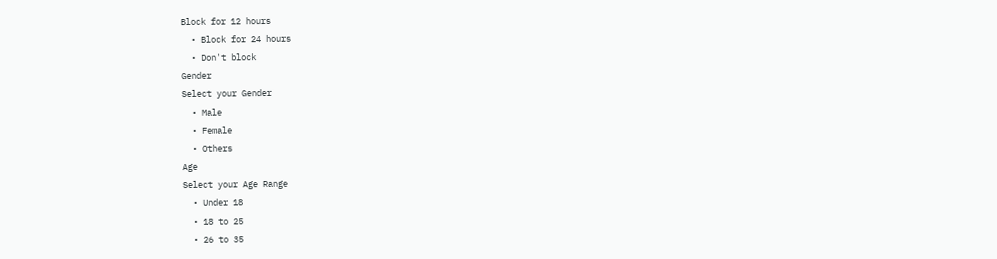Block for 12 hours
  • Block for 24 hours
  • Don't block
Gender
Select your Gender
  • Male
  • Female
  • Others
Age
Select your Age Range
  • Under 18
  • 18 to 25
  • 26 to 35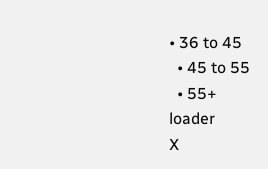• 36 to 45
  • 45 to 55
  • 55+
loader
X